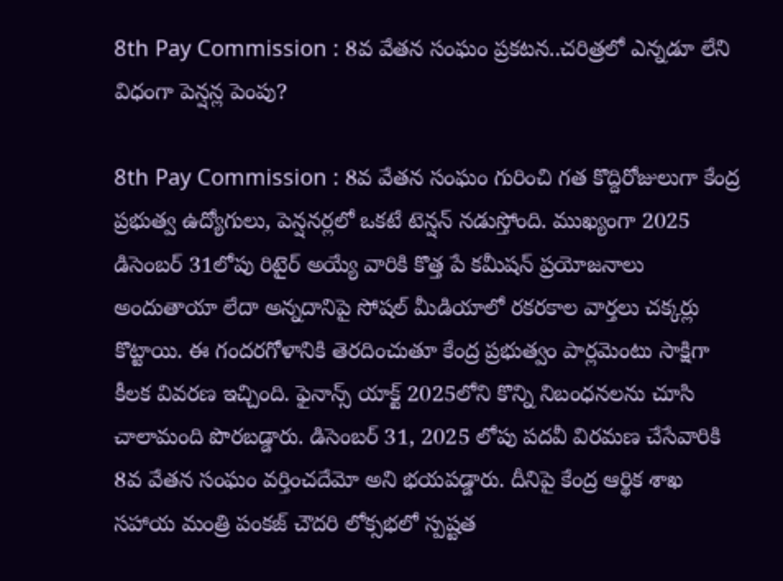8th Pay Commission : 8వ వేతన సంఘం ప్రకటన..చరిత్రలో ఎన్నడూ లేని విధంగా పెన్షన్ల పెంపు?

8th Pay Commission : 8వ వేతన సంఘం గురించి గత కొద్దిరోజులుగా కేంద్ర ప్రభుత్వ ఉద్యోగులు, పెన్షనర్లలో ఒకటే టెన్షన్ నడుస్తోంది. ముఖ్యంగా 2025 డిసెంబర్ 31లోపు రిటైర్ అయ్యే వారికి కొత్త పే కమీషన్ ప్రయోజనాలు అందుతాయా లేదా అన్నదానిపై సోషల్ మీడియాలో రకరకాల వార్తలు చక్కర్లు కొట్టాయి. ఈ గందరగోళానికి తెరదించుతూ కేంద్ర ప్రభుత్వం పార్లమెంటు సాక్షిగా కీలక వివరణ ఇచ్చింది. ఫైనాన్స్ యాక్ట్ 2025లోని కొన్ని నిబంధనలను చూసి చాలామంది పొరబడ్డారు. డిసెంబర్ 31, 2025 లోపు పదవీ విరమణ చేసేవారికి 8వ వేతన సంఘం వర్తించదేమో అని భయపడ్డారు. దీనిపై కేంద్ర ఆర్థిక శాఖ సహాయ మంత్రి పంకజ్ చౌదరి లోక్సభలో స్పష్టత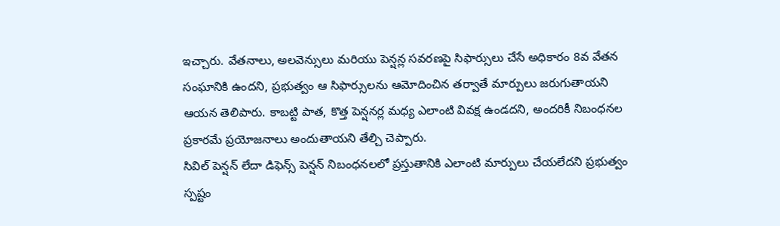ఇచ్చారు. వేతనాలు, అలవెన్సులు మరియు పెన్షన్ల సవరణపై సిఫార్సులు చేసే అధికారం 8వ వేతన సంఘానికి ఉందని, ప్రభుత్వం ఆ సిఫార్సులను ఆమోదించిన తర్వాతే మార్పులు జరుగుతాయని ఆయన తెలిపారు. కాబట్టి పాత, కొత్త పెన్షనర్ల మధ్య ఎలాంటి వివక్ష ఉండదని, అందరికీ నిబంధనల ప్రకారమే ప్రయోజనాలు అందుతాయని తేల్చి చెప్పారు.
సివిల్ పెన్షన్ లేదా డిఫెన్స్ పెన్షన్ నిబంధనలలో ప్రస్తుతానికి ఎలాంటి మార్పులు చేయలేదని ప్రభుత్వం స్పష్టం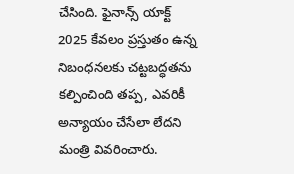చేసింది. ఫైనాన్స్ యాక్ట్ 2025 కేవలం ప్రస్తుతం ఉన్న నిబంధనలకు చట్టబద్ధతను కల్పించింది తప్ప, ఎవరికీ అన్యాయం చేసేలా లేదని మంత్రి వివరించారు.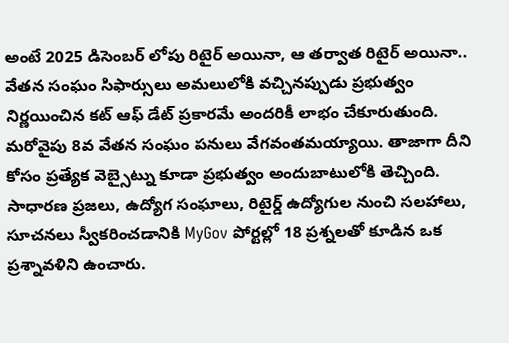అంటే 2025 డిసెంబర్ లోపు రిటైర్ అయినా, ఆ తర్వాత రిటైర్ అయినా.. వేతన సంఘం సిఫార్సులు అమలులోకి వచ్చినప్పుడు ప్రభుత్వం నిర్ణయించిన కట్ ఆఫ్ డేట్ ప్రకారమే అందరికీ లాభం చేకూరుతుంది.
మరోవైపు 8వ వేతన సంఘం పనులు వేగవంతమయ్యాయి. తాజాగా దీని కోసం ప్రత్యేక వెబ్సైట్ను కూడా ప్రభుత్వం అందుబాటులోకి తెచ్చింది. సాధారణ ప్రజలు, ఉద్యోగ సంఘాలు, రిటైర్డ్ ఉద్యోగుల నుంచి సలహాలు, సూచనలు స్వీకరించడానికి MyGov పోర్టల్లో 18 ప్రశ్నలతో కూడిన ఒక ప్రశ్నావళిని ఉంచారు.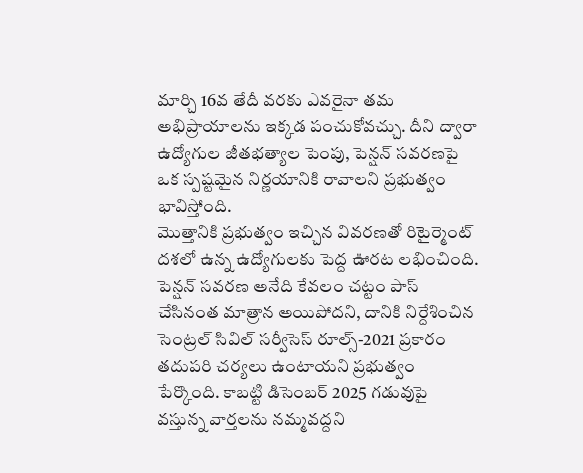మార్చి 16వ తేదీ వరకు ఎవరైనా తమ అభిప్రాయాలను ఇక్కడ పంచుకోవచ్చు. దీని ద్వారా ఉద్యోగుల జీతభత్యాల పెంపు, పెన్షన్ సవరణపై ఒక స్పష్టమైన నిర్ణయానికి రావాలని ప్రభుత్వం భావిస్తోంది.
మొత్తానికి ప్రభుత్వం ఇచ్చిన వివరణతో రిటైర్మెంట్ దశలో ఉన్న ఉద్యోగులకు పెద్ద ఊరట లభించింది. పెన్షన్ సవరణ అనేది కేవలం చట్టం పాస్ చేసినంత మాత్రాన అయిపోదని, దానికి నిర్దేశించిన సెంట్రల్ సివిల్ సర్వీసెస్ రూల్స్-2021 ప్రకారం తదుపరి చర్యలు ఉంటాయని ప్రభుత్వం పేర్కొంది. కాబట్టి డిసెంబర్ 2025 గడువుపై వస్తున్న వార్తలను నమ్మవద్దని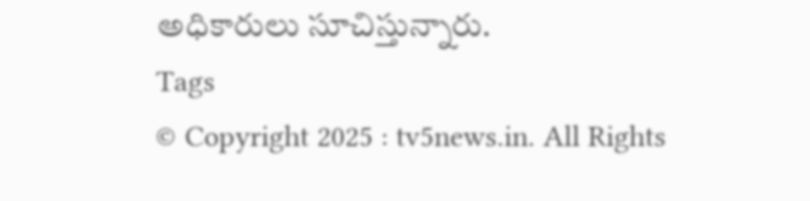అధికారులు సూచిస్తున్నారు.
Tags
© Copyright 2025 : tv5news.in. All Rights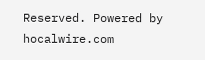Reserved. Powered by hocalwire.com